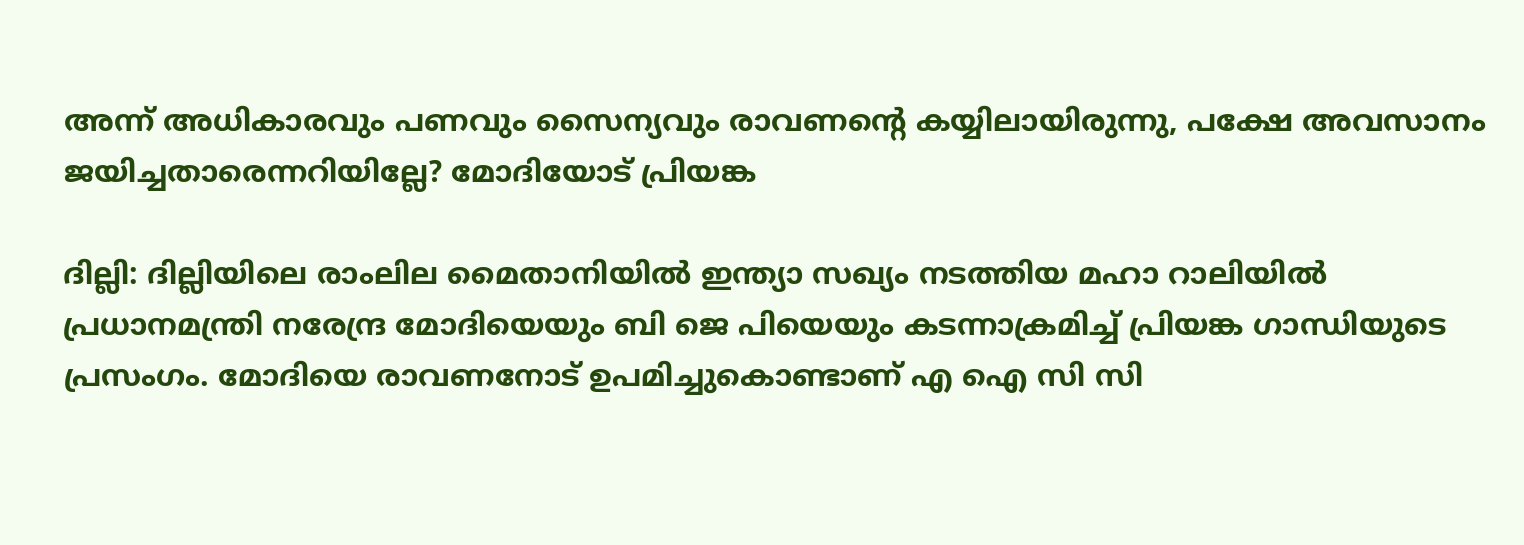അന്ന് അധികാരവും പണവും സൈന്യവും രാവണന്‍റെ കയ്യിലായിരുന്നു, പക്ഷേ അവസാനം ജയിച്ചതാരെന്നറിയില്ലേ? മോദിയോട് പ്രിയങ്ക

ദില്ലി: ദില്ലിയിലെ രാംലില മൈതാനിയിൽ ഇന്ത്യാ സഖ്യം നടത്തിയ മഹാ റാലിയിൽ പ്രധാനമന്ത്രി നരേന്ദ്ര മോദിയെയും ബി ജെ പിയെയും കടന്നാക്രമിച്ച് പ്രിയങ്ക ഗാന്ധിയുടെ പ്രസംഗം. മോദിയെ രാവണനോട് ഉപമിച്ചുകൊണ്ടാണ് എ ഐ സി സി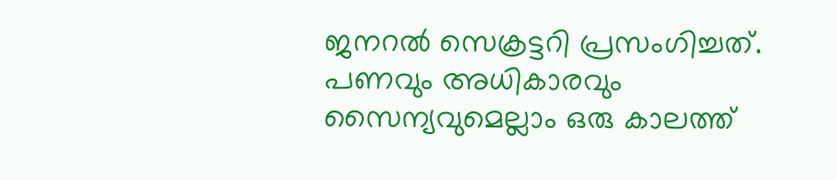ജനറൽ സെക്രട്ടറി പ്രസംഗിച്ചത്. പണവും അധികാരവും സൈന്യവുമെല്ലാം ഒരു കാലത്ത്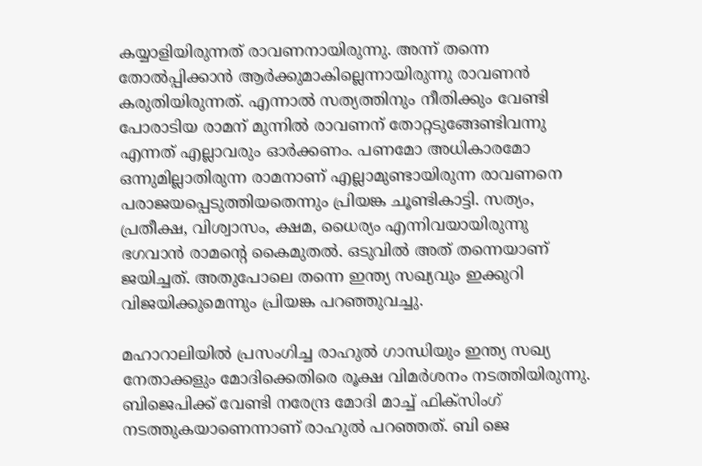കയ്യാളിയിരുന്നത് രാവണനായിരുന്നു. അന്ന് തന്നെ തോൽപ്പിക്കാൻ ആർക്കുമാകില്ലെന്നായിരുന്നു രാവണൻ കരുതിയിരുന്നത്. എന്നാൽ സത്യത്തിനും നീതിക്കും വേണ്ടി പോരാടിയ രാമന് മുന്നിൽ രാവണന് തോറ്റടുങ്ങേണ്ടിവന്നു എന്നത് എല്ലാവരും ഓർക്കണം. പണമോ അധികാരമോ ഒന്നുമില്ലാതിരുന്ന രാമനാണ് എല്ലാമുണ്ടായിരുന്ന രാവണനെ പരാജയപ്പെടുത്തിയതെന്നും പ്രിയങ്ക ചൂണ്ടികാട്ടി. സത്യം, പ്രതീക്ഷ, വിശ്വാസം, ക്ഷമ, ധൈര്യം എന്നിവയായിരുന്നു ഭഗവാൻ രാമന്‍റെ കൈമുതൽ. ഒടുവിൽ അത് തന്നെയാണ് ജയിച്ചത്. അതുപോലെ തന്നെ ഇന്ത്യ സഖ്യവും ഇക്കുറി വിജയിക്കുമെന്നും പ്രിയങ്ക പറഞ്ഞുവച്ചു.

മഹാറാലിയിൽ പ്രസംഗിച്ച രാഹുല്‍ ഗാന്ധിയും ഇന്ത്യ സഖ്യ നേതാക്കളും മോദിക്കെതിരെ രൂക്ഷ വിമർശനം നടത്തിയിരുന്നു. ബിജെപിക്ക് വേണ്ടി നരേന്ദ്ര മോദി മാച്ച് ഫിക്സിംഗ് നടത്തുകയാണെന്നാണ് രാഹുൽ പറഞ്ഞത്. ബി ജെ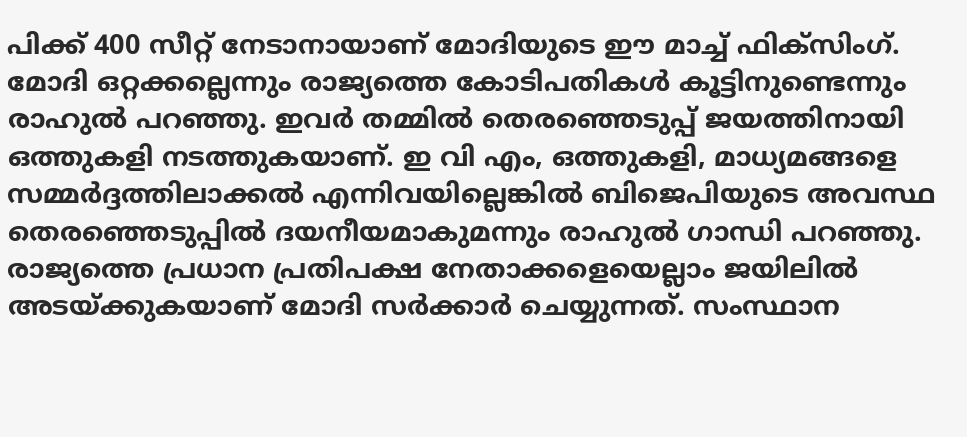പിക്ക് 400 സീറ്റ് നേടാനായാണ് മോദിയുടെ ഈ മാച്ച് ഫിക്സിംഗ്. മോദി ഒറ്റക്കല്ലെന്നും രാജ്യത്തെ കോടിപതികൾ കൂട്ടിനുണ്ടെന്നും രാഹുൽ പറഞ്ഞു. ഇവർ തമ്മില്‍ തെരഞ്ഞെടുപ്പ് ജയത്തിനായി ഒത്തുകളി നടത്തുകയാണ്. ഇ വി എം, ഒത്തുകളി, മാധ്യമങ്ങളെ സമ്മര്‍ദ്ദത്തിലാക്കല്‍ എന്നിവയില്ലെങ്കിൽ ബിജെപിയുടെ അവസ്ഥ തെരഞ്ഞെടുപ്പിൽ ദയനീയമാകുമന്നും രാഹുല്‍ ഗാന്ധി പറഞ്ഞു. രാജ്യത്തെ പ്രധാന പ്രതിപക്ഷ നേതാക്കളെയെല്ലാം ജയിലില്‍ അടയ്ക്കുകയാണ് മോദി സർക്കാർ ചെയ്യുന്നത്. സംസ്ഥാന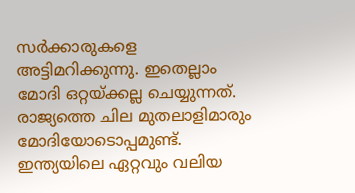സര്‍ക്കാരുകളെ അട്ടിമറിക്കുന്നു. ഇതെല്ലാം മോദി ഒറ്റയ്ക്കല്ല ചെയ്യുന്നത്. രാജ്യത്തെ ചില മുതലാളിമാരും മോദിയോടൊപ്പമുണ്ട്. ഇന്ത്യയിലെ ഏറ്റവും വലിയ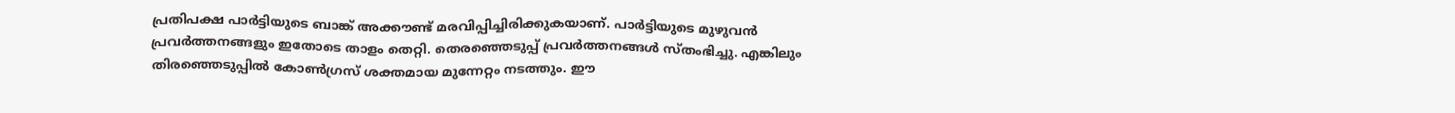പ്രതിപക്ഷ പാര്‍ട്ടിയുടെ ബാങ്ക് അക്കൗണ്ട് മരവിപ്പിച്ചിരിക്കുകയാണ്. പാർട്ടിയുടെ മുഴുവൻ പ്രവർത്തനങ്ങളും ഇതോടെ താളം തെറ്റി. തെരഞ്ഞെടുപ്പ് പ്രവർത്തനങ്ങൾ സ്തംഭിച്ചു. എങ്കിലും തിരഞ്ഞെടുപ്പിൽ കോൺഗ്രസ് ശക്തമായ മുന്നേറ്റം നടത്തും. ഈ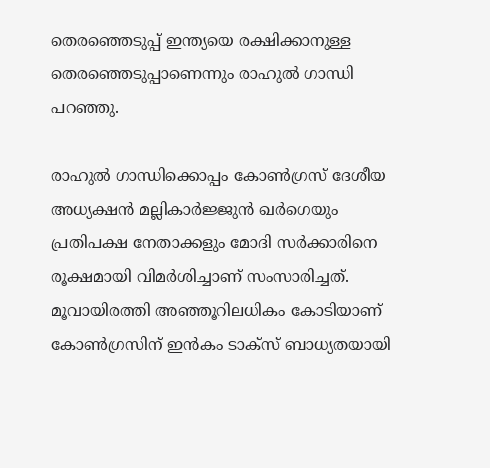തെരഞ്ഞെടുപ്പ് ഇന്ത്യയെ രക്ഷിക്കാനുള്ള തെരഞ്ഞെടുപ്പാണെന്നും രാഹുൽ ഗാന്ധി പറഞ്ഞു.

രാഹുൽ ഗാന്ധിക്കൊപ്പം കോൺഗ്രസ് ദേശീയ അധ്യക്ഷൻ മല്ലികാർജ്ജുൻ ഖർഗെയും പ്രതിപക്ഷ നേതാക്കളും മോദി സർക്കാരിനെ രൂക്ഷമായി വിമർശിച്ചാണ് സംസാരിച്ചത്. മൂവായിരത്തി അഞ്ഞൂറിലധികം കോടിയാണ് കോൺഗ്രസിന് ഇൻകം ടാക്സ് ബാധ്യതയായി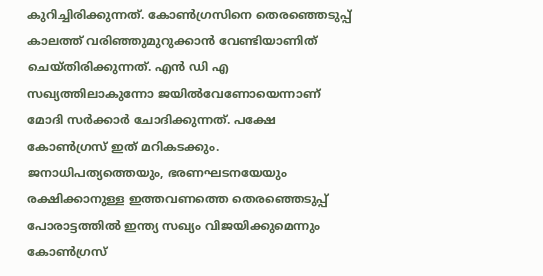കുറിച്ചിരിക്കുന്നത്. കോൺഗ്രസിനെ തെരഞ്ഞെടുപ്പ് കാലത്ത് വരിഞ്ഞുമുറുക്കാൻ വേണ്ടിയാണിത് ചെയ്തിരിക്കുന്നത്. എൻ ഡി എ സഖ്യത്തിലാകുന്നോ ജയിൽവേണോയെന്നാണ് മോദി സർക്കാർ ചോദിക്കുന്നത്. പക്ഷേ കോൺഗ്രസ് ഇത് മറികടക്കും. ജനാധിപത്യത്തെയും, ഭരണഘടനയേയും രക്ഷിക്കാനുള്ള ഇത്തവണത്തെ തെരഞ്ഞെടുപ്പ് പോരാട്ടത്തിൽ ഇന്ത്യ സഖ്യം വിജയിക്കുമെന്നും കോൺഗ്രസ്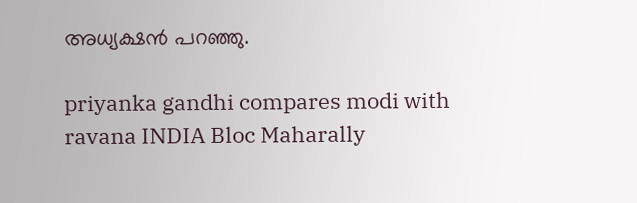അധ്യക്ഷൻ പറഞ്ഞു.

priyanka gandhi compares modi with ravana INDIA Bloc Maharally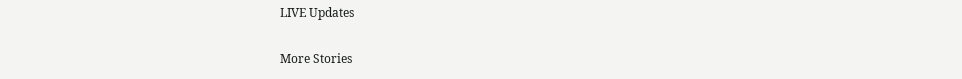LIVE Updates

More Stories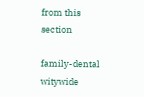from this section

family-dental
witywide